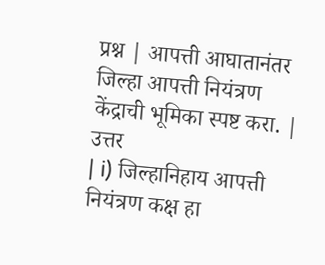प्रश्न | आपत्ती आघातानंतर जिल्हा आपत्ती नियंत्रण केंद्राची भूमिका स्पष्ट करा. |
उत्तर
| i) जिल्हानिहाय आपत्ती नियंत्रण कक्ष हा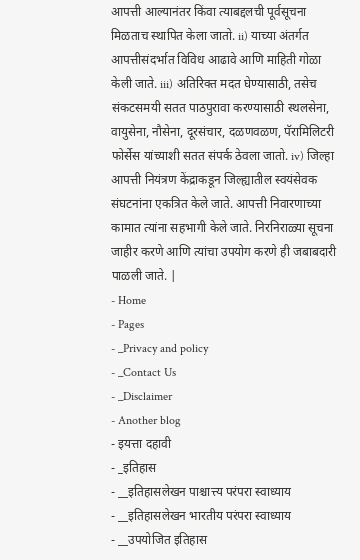आपत्ती आल्यानंतर किंवा त्याबद्दलची पूर्वसूचना मिळताच स्थापित केला जातो. ii) याच्या अंतर्गत आपत्तीसंदर्भात विविध आढावे आणि माहिती गोळा केली जाते. iii) अतिरिक्त मदत घेण्यासाठी, तसेच संकटसमयी सतत पाठपुरावा करण्यासाठी स्थलसेना, वायुसेना, नौसेना, दूरसंचार, दळणवळण, पॅरामिलिटरी फोर्सेस यांच्याशी सतत संपर्क ठेवला जातो. iv) जिल्हा आपत्ती नियंत्रण केंद्राकडून जिल्ह्यातील स्वयंसेवक संघटनांना एकत्रित केले जाते. आपत्ती निवारणाच्या कामात त्यांना सहभागी केले जाते. निरनिराळ्या सूचना जाहीर करणे आणि त्यांचा उपयोग करणे ही जबाबदारी पाळली जाते. |
- Home
- Pages
- _Privacy and policy
- _Contact Us
- _Disclaimer
- Another blog
- इयत्ता दहावी
- _इतिहास
- __इतिहासलेखन पाश्चात्त्य परंपरा स्वाध्याय
- __इतिहासलेखन भारतीय परंपरा स्वाध्याय
- __उपयोजित इतिहास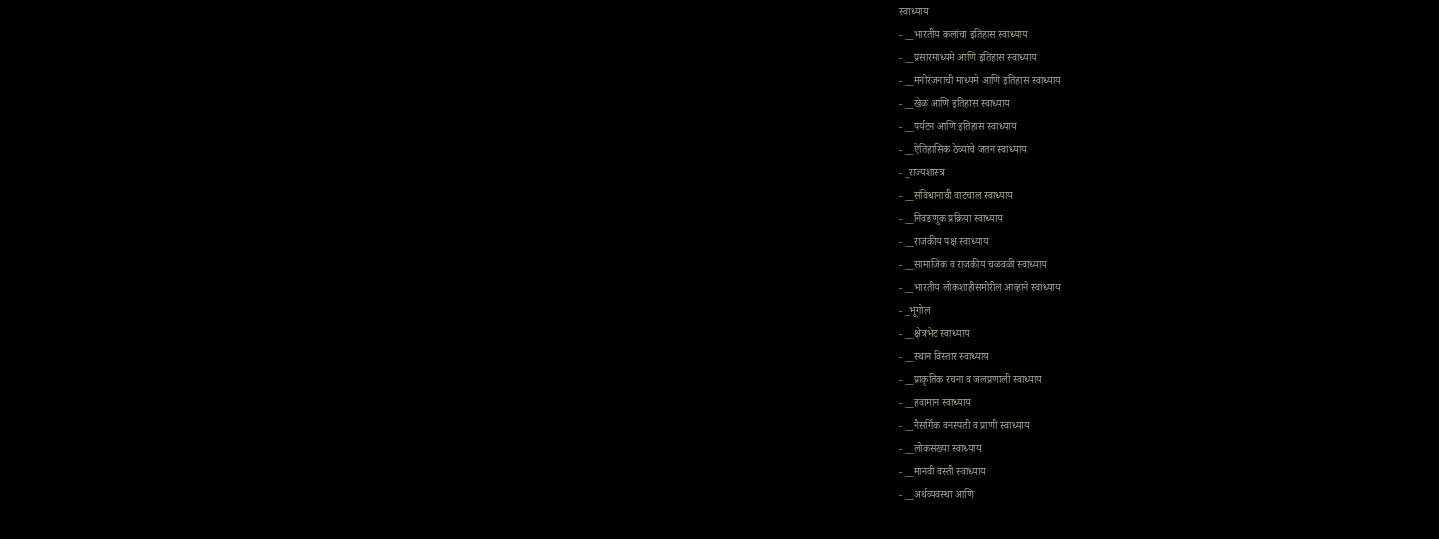स्वाध्याय
- __भारतीय कलांचा इतिहास स्वाध्याय
- __प्रसारमाध्यमे आणि इतिहास स्वाध्याय
- __मनोरंजनाची माध्यमे आणि इतिहास स्वाध्याय
- __खेळ आणि इतिहास स्वाध्याय
- __पर्यटन आणि इतिहास स्वाध्याय
- __ऐतिहासिक ठेव्यांचे जतन स्वाध्याय
- _राज्यशास्त्र
- __संविधानाची वाटचाल स्वाध्याय
- __निवडणूक प्रक्रिया स्वाध्याय
- __राजकीय पक्ष स्वाध्याय
- __सामाजिक व राजकीय चळवळी स्वाध्याय
- __भारतीय लोकशाहीसमोरील आव्हाने स्वाध्याय
- _भूगोल
- __क्षेत्रभेट स्वाध्याय
- __स्थान विस्तार स्वाध्याय
- __प्राकृतिक रचना व जलप्रणाली स्वाध्याय
- __हवामान स्वाध्याय
- __नैसर्गिक वनस्पती व प्राणी स्वाध्याय
- __लोकसंख्या स्वाध्याय
- __मानवी वस्ती स्वाध्याय
- __अर्थव्यवस्था आणि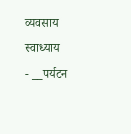व्यवसाय स्वाध्याय
- __पर्यटन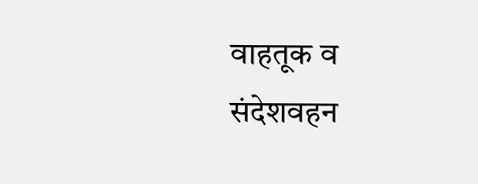वाहतूक व संदेशवहन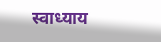स्वाध्याय